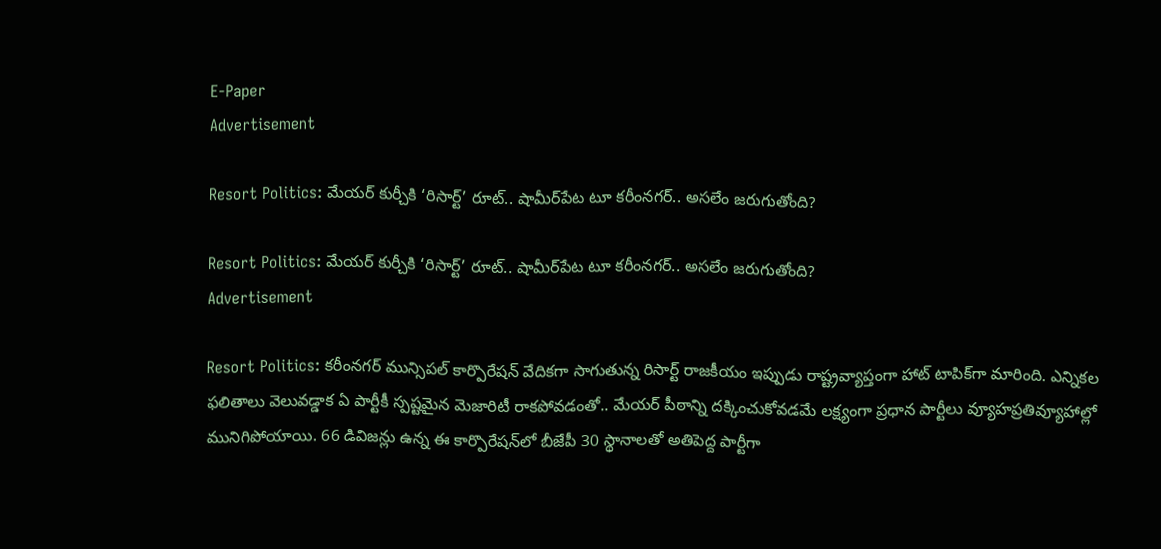E-Paper
Advertisement

Resort Politics: మేయర్ కుర్చీకి ‘రిసార్ట్’ రూట్.. షామీర్‌పేట టూ కరీంనగర్.. అసలేం జరుగుతోంది?

Resort Politics: మేయర్ కుర్చీకి ‘రిసార్ట్’ రూట్.. షామీర్‌పేట టూ కరీంనగర్.. అసలేం జరుగుతోంది?
Advertisement

Resort Politics: కరీంనగర్ మున్సిపల్ కార్పొరేషన్ వేదికగా సాగుతున్న రిసార్ట్ రాజకీయం ఇప్పుడు రాష్ట్రవ్యాప్తంగా హాట్ టాపిక్‌గా మారింది. ఎన్నికల ఫలితాలు వెలువడ్డాక ఏ పార్టీకీ స్పష్టమైన మెజారిటీ రాకపోవడంతో.. మేయర్ పీఠాన్ని దక్కించుకోవడమే లక్ష్యంగా ప్రధాన పార్టీలు వ్యూహప్రతివ్యూహాల్లో మునిగిపోయాయి. 66 డివిజన్లు ఉన్న ఈ కార్పొరేషన్‌లో బీజేపీ 30 స్థానాలతో అతిపెద్ద పార్టీగా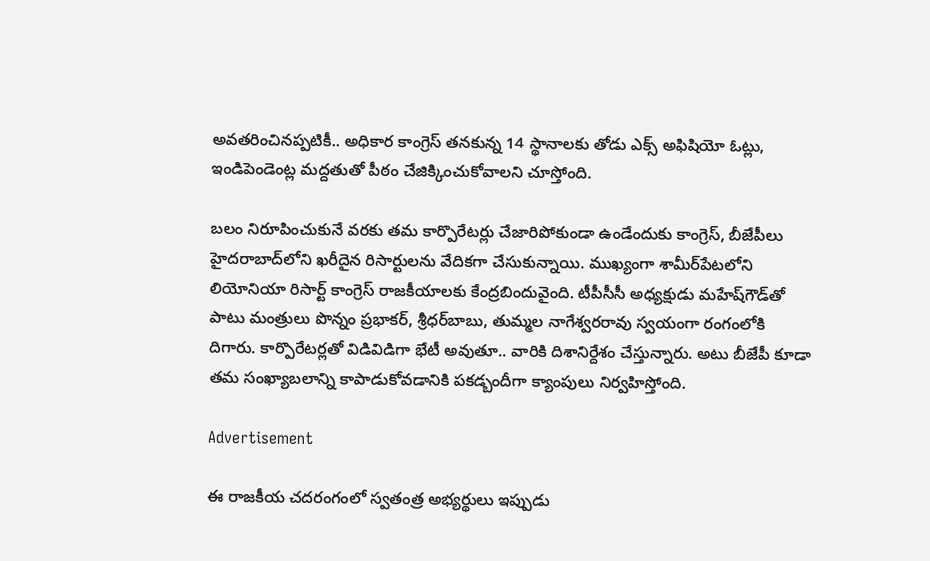అవతరించినప్పటికీ.. అధికార కాంగ్రెస్ తనకున్న 14 స్థానాలకు తోడు ఎక్స్ అఫిషియో ఓట్లు, ఇండిపెండెంట్ల మద్దతుతో పీఠం చేజిక్కించుకోవాలని చూస్తోంది.

బలం నిరూపించుకునే వరకు తమ కార్పొరేటర్లు చేజారిపోకుండా ఉండేందుకు కాంగ్రెస్, బీజేపీలు హైదరాబాద్‌లోని ఖరీదైన రిసార్టులను వేదికగా చేసుకున్నాయి. ముఖ్యంగా శామీర్‌పేటలోని లియోనియా రిసార్ట్ కాంగ్రెస్ రాజకీయాలకు కేంద్రబిందువైంది. టీపీసీసీ అధ్యక్షుడు మహేష్‌గౌడ్‌తో పాటు మంత్రులు పొన్నం ప్రభాకర్, శ్రీధర్‌బాబు, తుమ్మల నాగేశ్వరరావు స్వయంగా రంగంలోకి దిగారు. కార్పొరేటర్లతో విడివిడిగా భేటీ అవుతూ.. వారికి దిశానిర్దేశం చేస్తున్నారు. అటు బీజేపీ కూడా తమ సంఖ్యాబలాన్ని కాపాడుకోవడానికి పకడ్బందీగా క్యాంపులు నిర్వహిస్తోంది.

Advertisement

ఈ రాజకీయ చదరంగంలో స్వతంత్ర అభ్యర్థులు ఇప్పుడు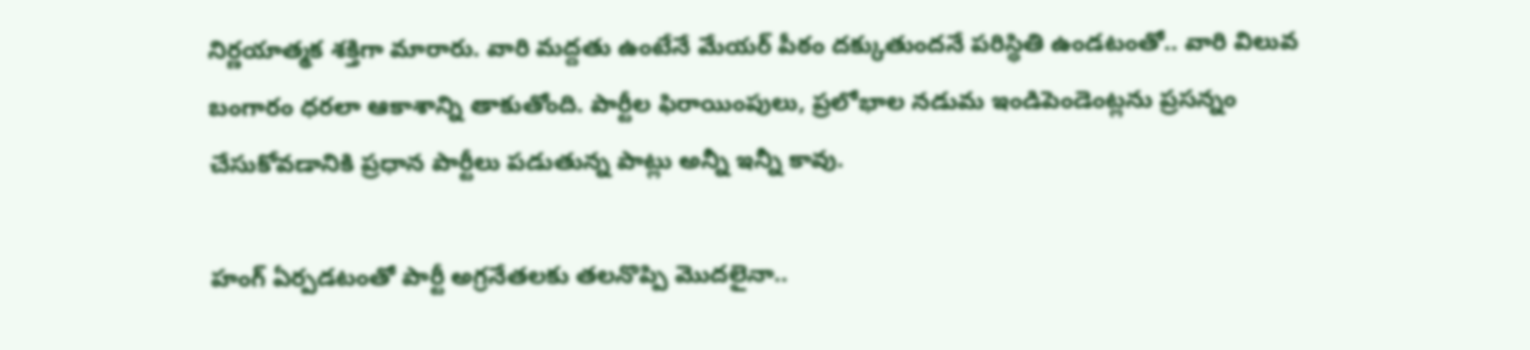నిర్ణయాత్మక శక్తిగా మారారు. వారి మద్దతు ఉంటేనే మేయర్ పీఠం దక్కుతుందనే పరిస్థితి ఉండటంతో.. వారి విలువ బంగారం ధరలా ఆకాశాన్ని తాకుతోంది. పార్టీల ఫిరాయింపులు, ప్రలోభాల నడుమ ఇండిపెండెంట్లను ప్రసన్నం చేసుకోవడానికి ప్రధాన పార్టీలు పడుతున్న పాట్లు అన్నీ ఇన్నీ కావు.

హంగ్ ఏర్పడటంతో పార్టీ అగ్రనేతలకు తలనొప్పి మొదలైనా..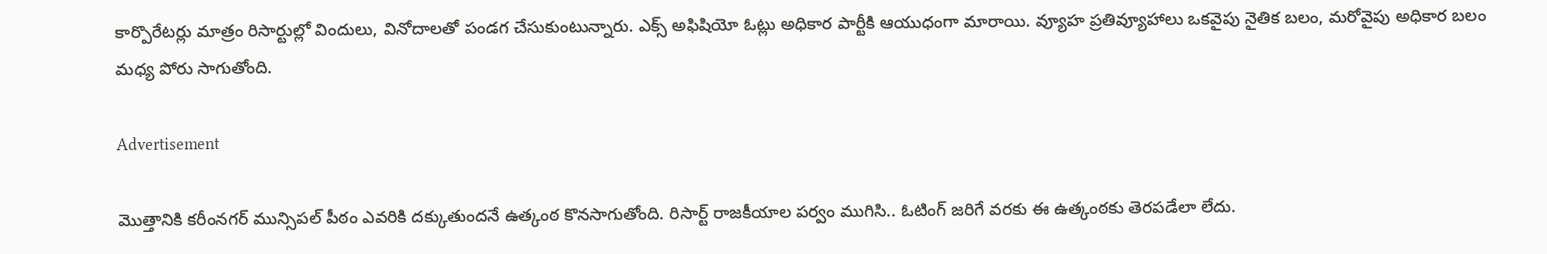కార్పొరేటర్లు మాత్రం రిసార్టుల్లో విందులు, వినోదాలతో పండగ చేసుకుంటున్నారు. ఎక్స్ అఫిషియో ఓట్లు అధికార పార్టీకి ఆయుధంగా మారాయి. వ్యూహ ప్రతివ్యూహాలు ఒకవైపు నైతిక బలం, మరోవైపు అధికార బలం మధ్య పోరు సాగుతోంది.

Advertisement

మొత్తానికి కరీంనగర్ మున్సిపల్ పీఠం ఎవరికి దక్కుతుందనే ఉత్కంఠ కొనసాగుతోంది. రిసార్ట్ రాజకీయాల పర్వం ముగిసి.. ఓటింగ్ జరిగే వరకు ఈ ఉత్కంఠకు తెరపడేలా లేదు.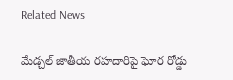Related News

మేడ్చల్ జాతీయ రహదారిపై ఘోర రోడ్డు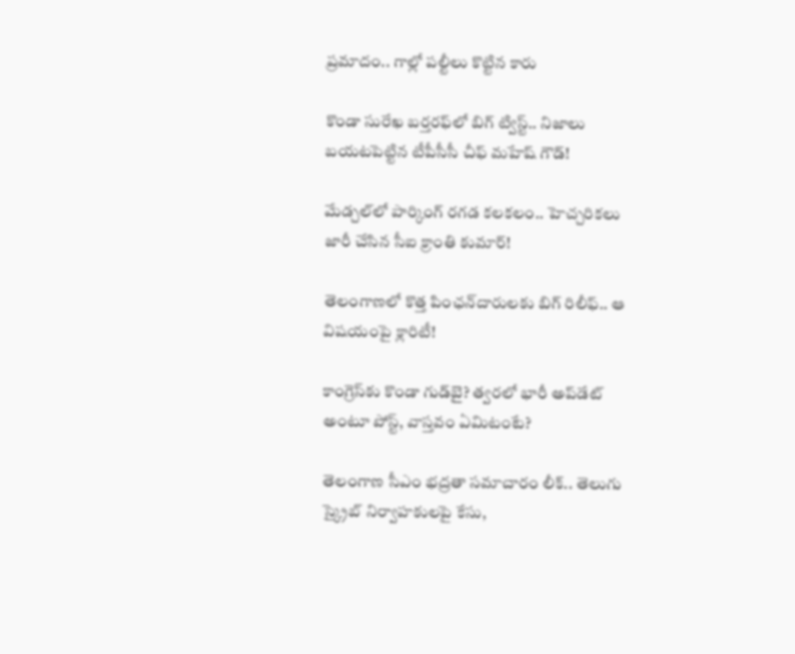ప్రమాదం.. గాల్లో పల్టీలు కొట్టిన కారు

కొండా సురేఖ బర్తరఫ్‌లో బిగ్ ట్విస్ట్.. నిజాలు బయటపెట్టిన టీపీసీసీ చీఫ్ మహేష్ గౌడ్!

మేడ్చల్‌లో పార్కింగ్ రగడ కలకలం.. హెచ్చరికలు జారీ చేసిన సీఐ క్రాంతి కుమార్!

తెలంగాణలో కొత్త పింఛన్‌‌దారులకు బిగ్ రిలీఫ్.. ఆ విషయంపై క్లారిటీ!

కాంగ్రెస్‌కు కొండా‌ గుడ్‌బై? త్వరలో భారీ అప్‌డేట్ అంటూ పోస్ట్, వాస్తవం ఏమిటంటే?

తెలంగాణ సీఎం భద్రతా సమాచారం లీక్.. తెలుగు స్క్రైబ్ నిర్వాహకులపై కేసు,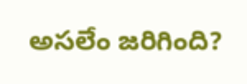అసలేం జరిగింది?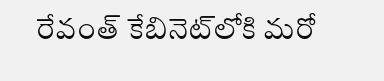రేవంత్‌ కేబినెట్‌లోకి మరో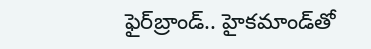ఫైర్‌బ్రాండ్.. హైకమాండ్‌తో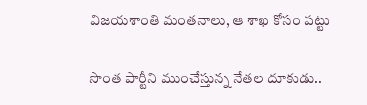విజయశాంతి మంతనాలు, ఆ శాఖ కోసం పట్టు

సొంత పార్టీని ముంచేస్తున్న నేతల దూకుడు..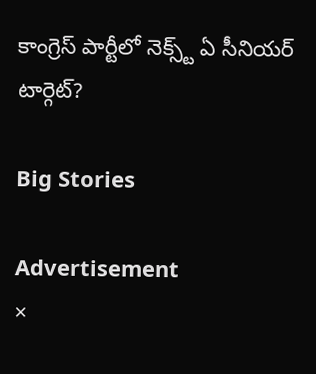కాంగ్రెస్‌ పార్టీలో నెక్స్ట్ ఏ సీనియర్ టార్గెట్?

Big Stories

Advertisement
×